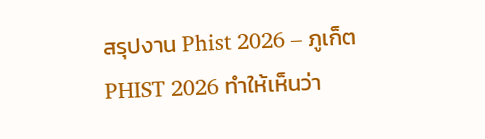สรุปงาน Phist 2026 – ภูเก็ต
PHIST 2026 ทำให้เห็นว่า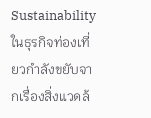Sustainability ในธุรกิจท่องเที่ยวกำลังขยับจากเรื่องสิ่งแวดล้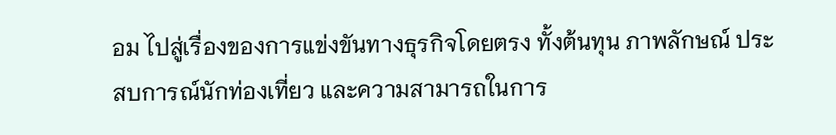อม ไปสู่เรื่องของการแข่งขันทางธุรกิจโดยตรง ทั้งต้นทุน ภาพลักษณ์ ประสบการณ์นักท่องเที่ยว และความสามารถในการ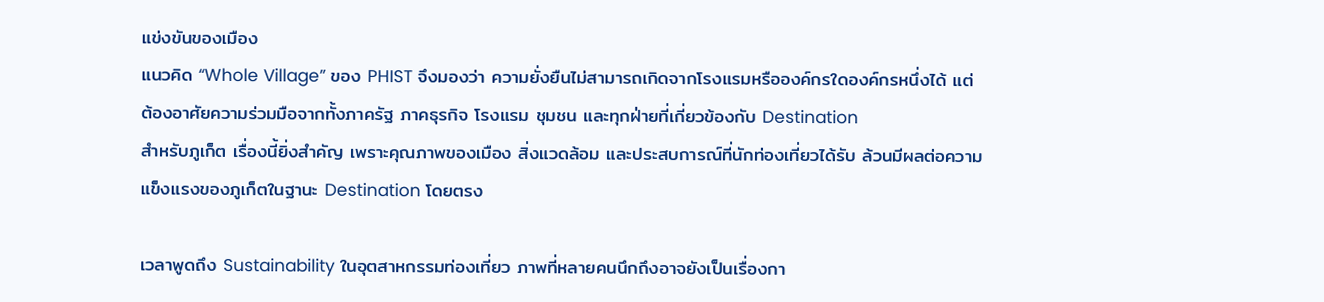แข่งขันของเมือง
แนวคิด “Whole Village” ของ PHIST จึงมองว่า ความยั่งยืนไม่สามารถเกิดจากโรงแรมหรือองค์กรใดองค์กรหนึ่งได้ แต่ต้องอาศัยความร่วมมือจากทั้งภาครัฐ ภาคธุรกิจ โรงแรม ชุมชน และทุกฝ่ายที่เกี่ยวข้องกับ Destination
สำหรับภูเก็ต เรื่องนี้ยิ่งสำคัญ เพราะคุณภาพของเมือง สิ่งแวดล้อม และประสบการณ์ที่นักท่องเที่ยวได้รับ ล้วนมีผลต่อความแข็งแรงของภูเก็ตในฐานะ Destination โดยตรง

เวลาพูดถึง Sustainability ในอุตสาหกรรมท่องเที่ยว ภาพที่หลายคนนึกถึงอาจยังเป็นเรื่องกา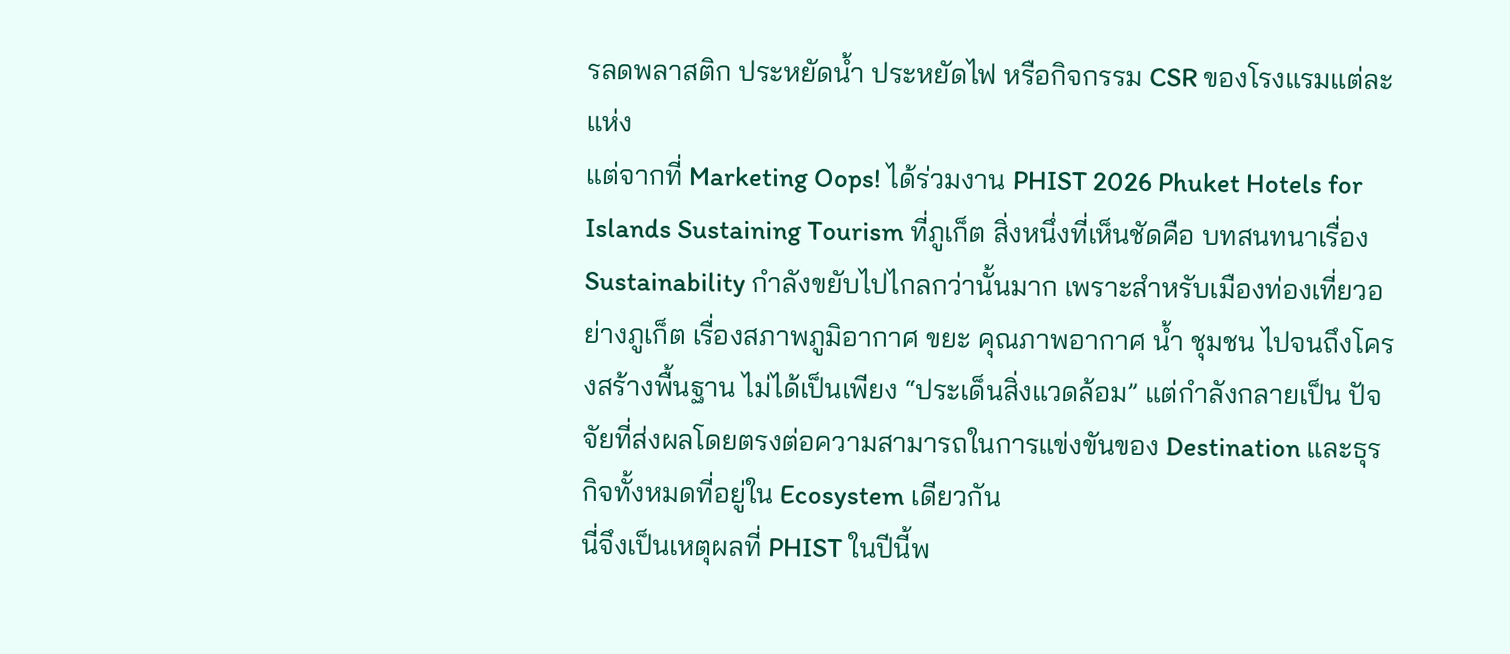รลดพลาสติก ประหยัดน้ำ ประหยัดไฟ หรือกิจกรรม CSR ของโรงแรมแต่ละแห่ง
แต่จากที่ Marketing Oops! ได้ร่วมงาน PHIST 2026 Phuket Hotels for Islands Sustaining Tourism ที่ภูเก็ต สิ่งหนึ่งที่เห็นชัดคือ บทสนทนาเรื่อง Sustainability กำลังขยับไปไกลกว่านั้นมาก เพราะสำหรับเมืองท่องเที่ยวอย่างภูเก็ต เรื่องสภาพภูมิอากาศ ขยะ คุณภาพอากาศ น้ำ ชุมชน ไปจนถึงโครงสร้างพื้นฐาน ไม่ได้เป็นเพียง “ประเด็นสิ่งแวดล้อม” แต่กำลังกลายเป็น ปัจจัยที่ส่งผลโดยตรงต่อความสามารถในการแข่งขันของ Destination และธุรกิจทั้งหมดที่อยู่ใน Ecosystem เดียวกัน
นี่จึงเป็นเหตุผลที่ PHIST ในปีนี้พ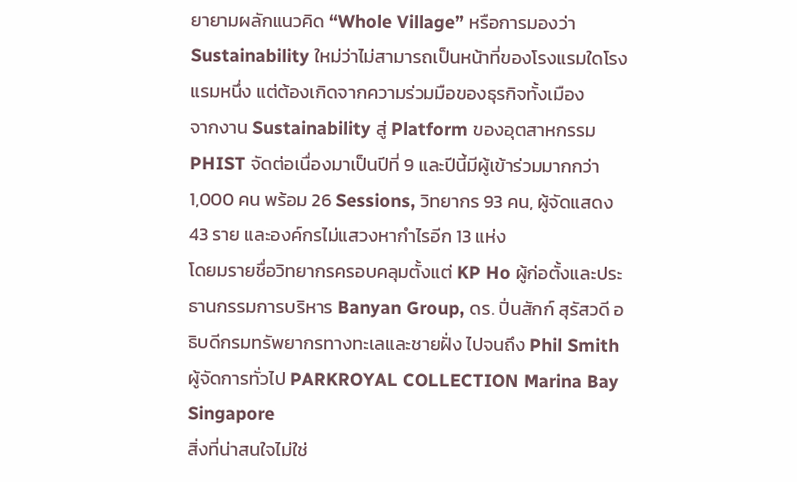ยายามผลักแนวคิด “Whole Village” หรือการมองว่า Sustainability ใหม่ว่าไม่สามารถเป็นหน้าที่ของโรงแรมใดโรงแรมหนึ่ง แต่ต้องเกิดจากความร่วมมือของธุรกิจทั้งเมือง
จากงาน Sustainability สู่ Platform ของอุตสาหกรรม
PHIST จัดต่อเนื่องมาเป็นปีที่ 9 และปีนี้มีผู้เข้าร่วมมากกว่า 1,000 คน พร้อม 26 Sessions, วิทยากร 93 คน, ผู้จัดแสดง 43 ราย และองค์กรไม่แสวงหากำไรอีก 13 แห่ง
โดยมรายชื่อวิทยากรครอบคลุมตั้งแต่ KP Ho ผู้ก่อตั้งและประธานกรรมการบริหาร Banyan Group, ดร. ปิ่นสักก์ สุรัสวดี อธิบดีกรมทรัพยากรทางทะเลและชายฝั่ง ไปจนถึง Phil Smith ผู้จัดการทั่วไป PARKROYAL COLLECTION Marina Bay Singapore
สิ่งที่น่าสนใจไม่ใช่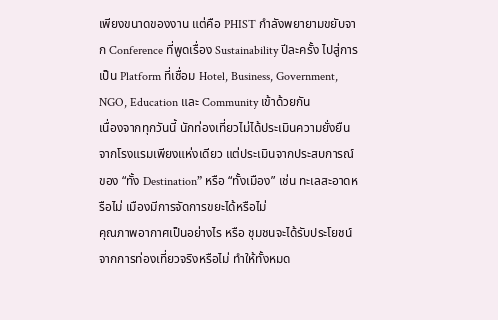เพียงขนาดของงาน แต่คือ PHIST กำลังพยายามขยับจาก Conference ที่พูดเรื่อง Sustainability ปีละครั้ง ไปสู่การเป็น Platform ที่เชื่อม Hotel, Business, Government, NGO, Education และ Community เข้าด้วยกัน
เนื่องจากทุกวันนี้ นักท่องเที่ยวไม่ได้ประเมินความยั่งยืนจากโรงแรมเพียงแห่งเดียว แต่ประเมินจากประสบการณ์ของ “ทั้ง Destination” หรือ “ทั้งเมือง” เช่น ทะเลสะอาดหรือไม่ เมืองมีการจัดการขยะได้หรือไม่
คุณภาพอากาศเป็นอย่างไร หรือ ชุมชนจะได้รับประโยชน์จากการท่องเที่ยวจริงหรือไม่ ทำให้ทั้งหมด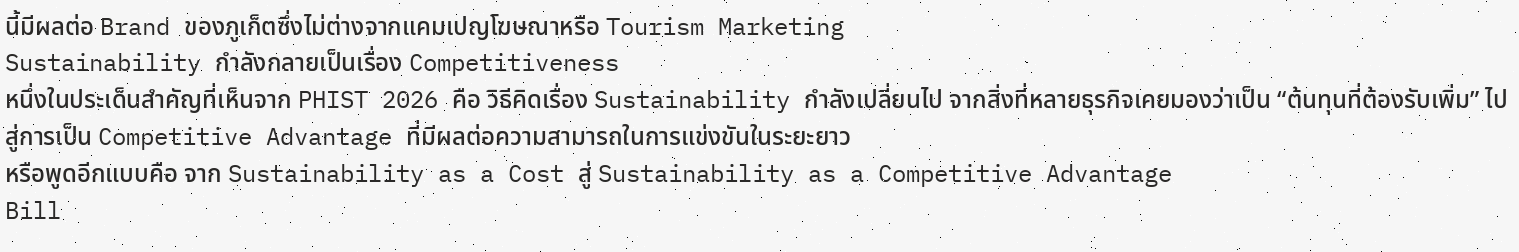นี้มีผลต่อ Brand ของภูเก็ตซึ่งไม่ต่างจากแคมเปญโฆษณาหรือ Tourism Marketing
Sustainability กำลังกลายเป็นเรื่อง Competitiveness
หนึ่งในประเด็นสำคัญที่เห็นจาก PHIST 2026 คือ วิธีคิดเรื่อง Sustainability กำลังเปลี่ยนไป จากสิ่งที่หลายธุรกิจเคยมองว่าเป็น “ต้นทุนที่ต้องรับเพิ่ม” ไปสู่การเป็น Competitive Advantage ที่มีผลต่อความสามารถในการแข่งขันในระยะยาว
หรือพูดอีกแบบคือ จาก Sustainability as a Cost สู่ Sustainability as a Competitive Advantage
Bill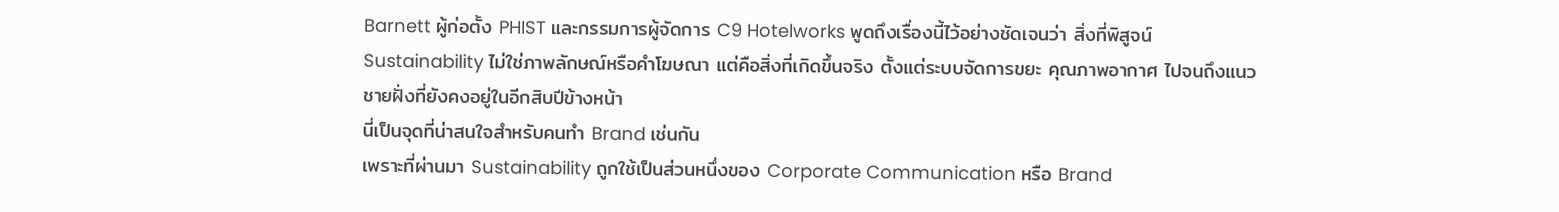Barnett ผู้ก่อตั้ง PHIST และกรรมการผู้จัดการ C9 Hotelworks พูดถึงเรื่องนี้ไว้อย่างชัดเจนว่า สิ่งที่พิสูจน์ Sustainability ไม่ใช่ภาพลักษณ์หรือคำโฆษณา แต่คือสิ่งที่เกิดขึ้นจริง ตั้งแต่ระบบจัดการขยะ คุณภาพอากาศ ไปจนถึงแนวชายฝั่งที่ยังคงอยู่ในอีกสิบปีข้างหน้า
นี่เป็นจุดที่น่าสนใจสำหรับคนทำ Brand เช่นกัน
เพราะที่ผ่านมา Sustainability ถูกใช้เป็นส่วนหนึ่งของ Corporate Communication หรือ Brand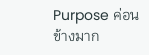Purpose ค่อนข้างมาก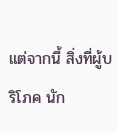แต่จากนี้ สิ่งที่ผู้บริโภค นัก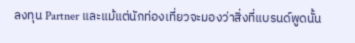ลงทุน Partner และแม้แต่นักท่องเที่ยวจะมองว่าสิ่งที่แบรนด์พูดนั้น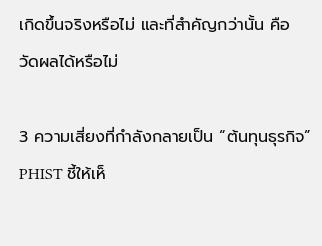เกิดขึ้นจริงหรือไม่ และที่สำคัญกว่านั้น คือ วัดผลได้หรือไม่

3 ความเสี่ยงที่กำลังกลายเป็น “ต้นทุนธุรกิจ”
PHIST ชี้ให้เห็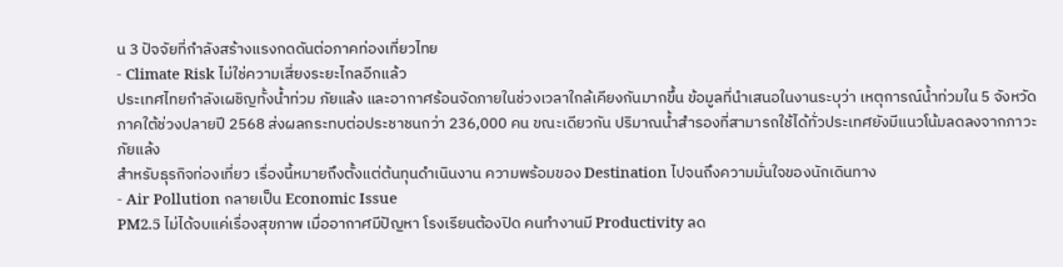น 3 ปัจจัยที่กำลังสร้างแรงกดดันต่อภาคท่องเที่ยวไทย
- Climate Risk ไม่ใช่ความเสี่ยงระยะไกลอีกแล้ว
ประเทศไทยกำลังเผชิญทั้งน้ำท่วม ภัยแล้ง และอากาศร้อนจัดภายในช่วงเวลาใกล้เคียงกันมากขึ้น ข้อมูลที่นำเสนอในงานระบุว่า เหตุการณ์น้ำท่วมใน 5 จังหวัดภาคใต้ช่วงปลายปี 2568 ส่งผลกระทบต่อประชาชนกว่า 236,000 คน ขณะเดียวกัน ปริมาณน้ำสำรองที่สามารถใช้ได้ทั่วประเทศยังมีแนวโน้มลดลงจากภาวะภัยแล้ง
สำหรับธุรกิจท่องเที่ยว เรื่องนี้หมายถึงตั้งแต่ต้นทุนดำเนินงาน ความพร้อมของ Destination ไปจนถึงความมั่นใจของนักเดินทาง
- Air Pollution กลายเป็น Economic Issue
PM2.5 ไม่ได้จบแค่เรื่องสุขภาพ เมื่ออากาศมีปัญหา โรงเรียนต้องปิด คนทำงานมี Productivity ลด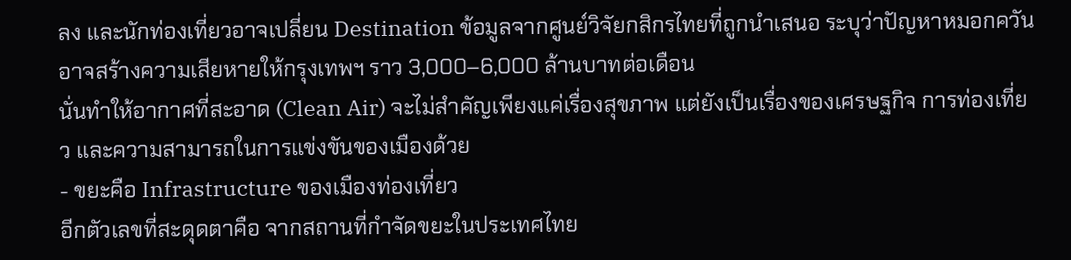ลง และนักท่องเที่ยวอาจเปลี่ยน Destination ข้อมูลจากศูนย์วิจัยกสิกรไทยที่ถูกนำเสนอ ระบุว่าปัญหาหมอกควันอาจสร้างความเสียหายให้กรุงเทพฯ ราว 3,000–6,000 ล้านบาทต่อเดือน
นั่นทำให้อากาศที่สะอาด (Clean Air) จะไม่สำคัญเพียงแค่เรื่องสุขภาพ แต่ยังเป็นเรื่องของเศรษฐกิจ การท่องเที่ยว และความสามารถในการแข่งขันของเมืองด้วย
- ขยะคือ Infrastructure ของเมืองท่องเที่ยว
อีกตัวเลขที่สะดุดตาคือ จากสถานที่กำจัดขยะในประเทศไทย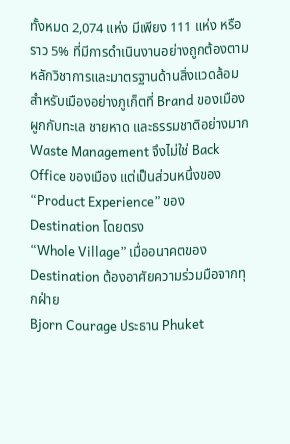ทั้งหมด 2,074 แห่ง มีเพียง 111 แห่ง หรือราว 5% ที่มีการดำเนินงานอย่างถูกต้องตามหลักวิชาการและมาตรฐานด้านสิ่งแวดล้อม
สำหรับเมืองอย่างภูเก็ตที่ Brand ของเมืองผูกกับทะเล ชายหาด และธรรมชาติอย่างมาก Waste Management จึงไม่ใช่ Back Office ของเมือง แต่เป็นส่วนหนึ่งของ “Product Experience” ของ Destination โดยตรง
“Whole Village” เมื่ออนาคตของ Destination ต้องอาศัยความร่วมมือจากทุกฝ่าย
Bjorn Courage ประธาน Phuket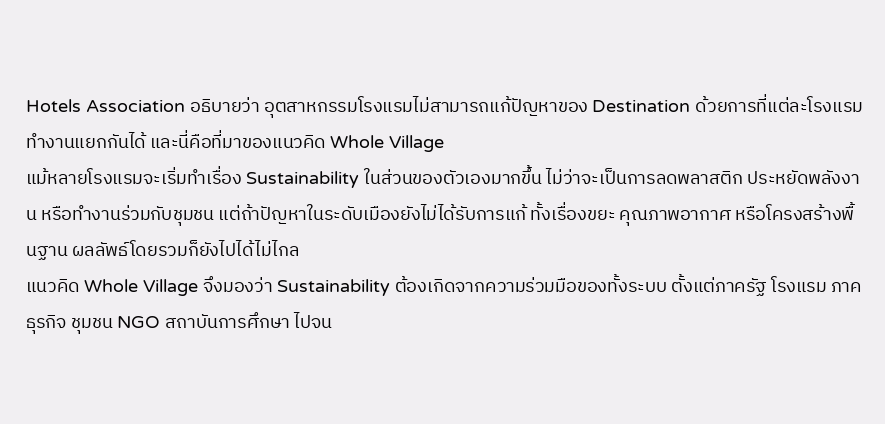Hotels Association อธิบายว่า อุตสาหกรรมโรงแรมไม่สามารถแก้ปัญหาของ Destination ด้วยการที่แต่ละโรงแรมทำงานแยกกันได้ และนี่คือที่มาของแนวคิด Whole Village
แม้หลายโรงแรมจะเริ่มทำเรื่อง Sustainability ในส่วนของตัวเองมากขึ้น ไม่ว่าจะเป็นการลดพลาสติก ประหยัดพลังงาน หรือทำงานร่วมกับชุมชน แต่ถ้าปัญหาในระดับเมืองยังไม่ได้รับการแก้ ทั้งเรื่องขยะ คุณภาพอากาศ หรือโครงสร้างพื้นฐาน ผลลัพธ์โดยรวมก็ยังไปได้ไม่ไกล
แนวคิด Whole Village จึงมองว่า Sustainability ต้องเกิดจากความร่วมมือของทั้งระบบ ตั้งแต่ภาครัฐ โรงแรม ภาคธุรกิจ ชุมชน NGO สถาบันการศึกษา ไปจน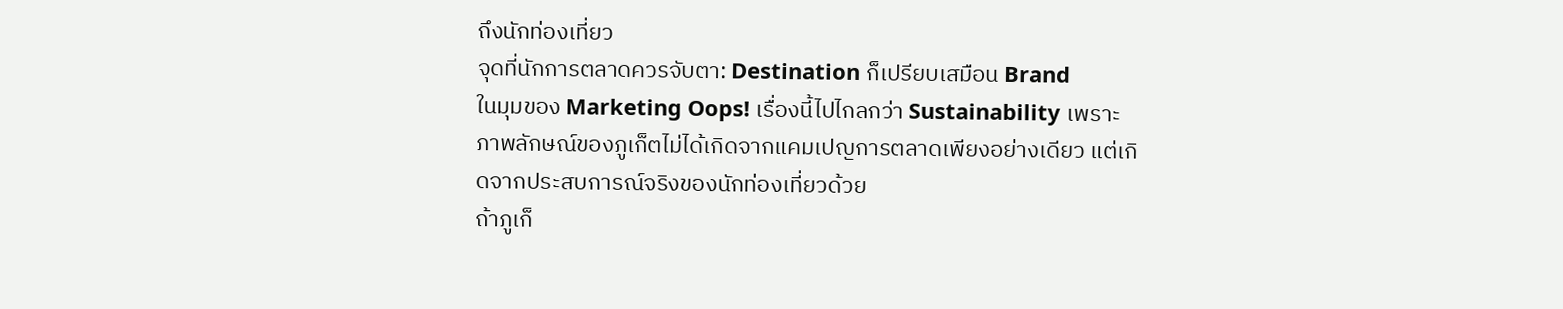ถึงนักท่องเที่ยว
จุดที่นักการตลาดควรจับตา: Destination ก็เปรียบเสมือน Brand
ในมุมของ Marketing Oops! เรื่องนี้ไปไกลกว่า Sustainability เพราะภาพลักษณ์ของภูเก็ตไม่ได้เกิดจากแคมเปญการตลาดเพียงอย่างเดียว แต่เกิดจากประสบการณ์จริงของนักท่องเที่ยวด้วย
ถ้าภูเก็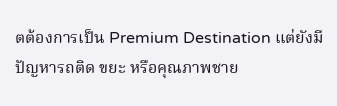ตต้องการเป็น Premium Destination แต่ยังมีปัญหารถติด ขยะ หรือคุณภาพชาย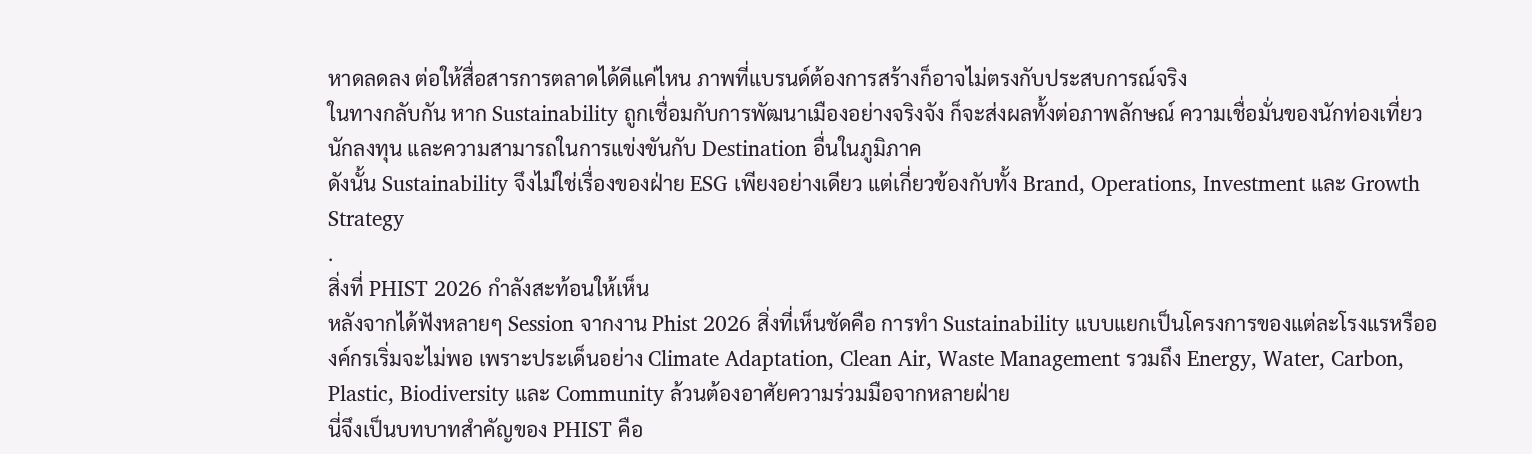หาดลดลง ต่อให้สื่อสารการตลาดได้ดีแค่ไหน ภาพที่แบรนด์ต้องการสร้างก็อาจไม่ตรงกับประสบการณ์จริง
ในทางกลับกัน หาก Sustainability ถูกเชื่อมกับการพัฒนาเมืองอย่างจริงจัง ก็จะส่งผลทั้งต่อภาพลักษณ์ ความเชื่อมั่นของนักท่องเที่ยว นักลงทุน และความสามารถในการแข่งขันกับ Destination อื่นในภูมิภาค
ดังนั้น Sustainability จึงไม่ใช่เรื่องของฝ่าย ESG เพียงอย่างเดียว แต่เกี่ยวข้องกับทั้ง Brand, Operations, Investment และ Growth Strategy
.
สิ่งที่ PHIST 2026 กำลังสะท้อนให้เห็น
หลังจากได้ฟังหลายๆ Session จากงาน Phist 2026 สิ่งที่เห็นชัดคือ การทำ Sustainability แบบแยกเป็นโครงการของแต่ละโรงแรหรือองค์กรเริ่มจะไม่พอ เพราะประเด็นอย่าง Climate Adaptation, Clean Air, Waste Management รวมถึง Energy, Water, Carbon, Plastic, Biodiversity และ Community ล้วนต้องอาศัยความร่วมมือจากหลายฝ่าย
นี่จึงเป็นบทบาทสำคัญของ PHIST คือ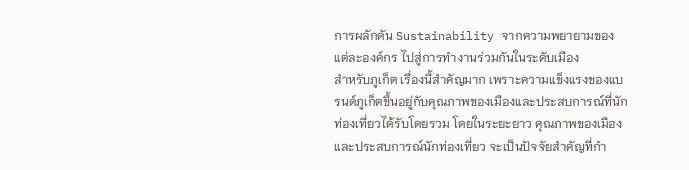การผลักดัน Sustainability จากความพยายามของแต่ละองค์กร ไปสู่การทำงานร่วมกันในระดับเมือง
สำหรับภูเก็ต เรื่องนี้สำคัญมาก เพราะความแข็งแรงของแบรนด์ภูเก็ตขึ้นอยู่กับคุณภาพของเมืองและประสบการณ์ที่นักท่องเที่ยวได้รับโดยรวม โดยในระยะยาว คุณภาพของเมืองและประสบการณ์นักท่องเที่ยว จะเป็นปัจจัยสำคัญที่กำ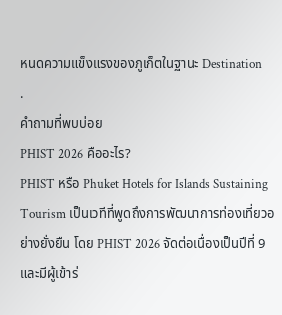หนดความแข็งแรงของภูเก็ตในฐานะ Destination
.
คำถามที่พบบ่อย
PHIST 2026 คืออะไร?
PHIST หรือ Phuket Hotels for Islands Sustaining Tourism เป็นเวทีที่พูดถึงการพัฒนาการท่องเที่ยวอย่างยั่งยืน โดย PHIST 2026 จัดต่อเนื่องเป็นปีที่ 9 และมีผู้เข้าร่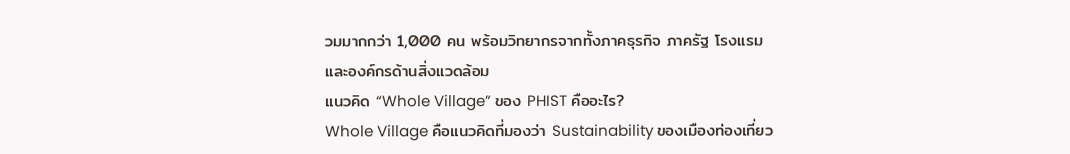วมมากกว่า 1,000 คน พร้อมวิทยากรจากทั้งภาคธุรกิจ ภาครัฐ โรงแรม และองค์กรด้านสิ่งแวดล้อม
แนวคิด “Whole Village” ของ PHIST คืออะไร?
Whole Village คือแนวคิดที่มองว่า Sustainability ของเมืองท่องเที่ยว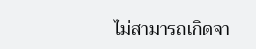ไม่สามารถเกิดจา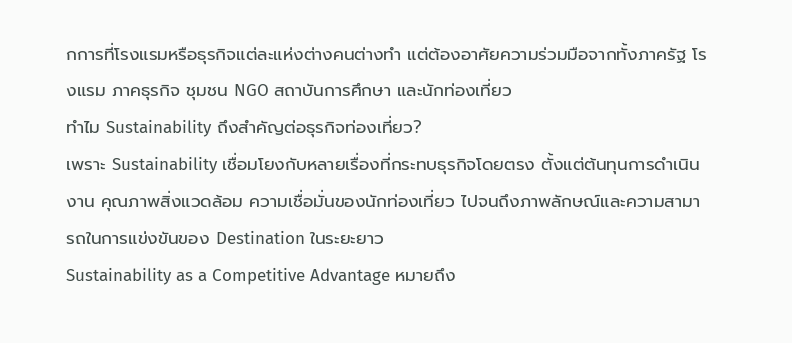กการที่โรงแรมหรือธุรกิจแต่ละแห่งต่างคนต่างทำ แต่ต้องอาศัยความร่วมมือจากทั้งภาครัฐ โรงแรม ภาคธุรกิจ ชุมชน NGO สถาบันการศึกษา และนักท่องเที่ยว
ทำไม Sustainability ถึงสำคัญต่อธุรกิจท่องเที่ยว?
เพราะ Sustainability เชื่อมโยงกับหลายเรื่องที่กระทบธุรกิจโดยตรง ตั้งแต่ต้นทุนการดำเนินงาน คุณภาพสิ่งแวดล้อม ความเชื่อมั่นของนักท่องเที่ยว ไปจนถึงภาพลักษณ์และความสามารถในการแข่งขันของ Destination ในระยะยาว
Sustainability as a Competitive Advantage หมายถึง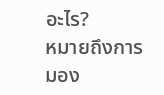อะไร?
หมายถึงการมอง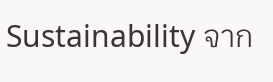Sustainability จาก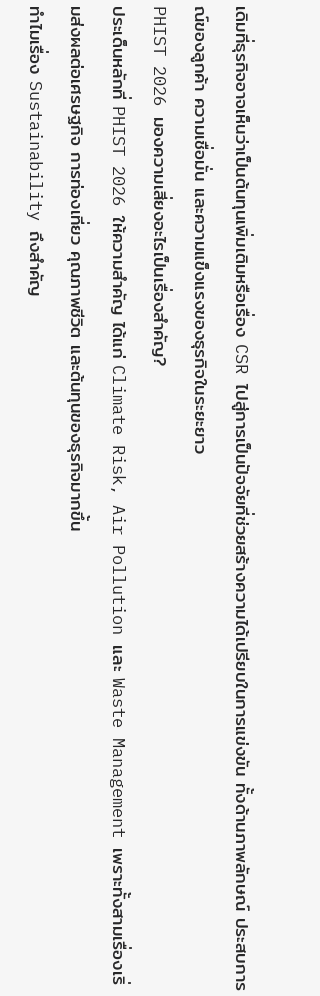เดิมที่ธุรกิจอาจเห็นว่าเป็นต้นทุนเพิ่มเติมหรือเรื่อง CSR ไปสู่การเป็นปัจจัยที่ช่วยสร้างความได้เปรียบในการแข่งขัน ทั้งด้านภาพลักษณ์ ประสบการณ์ของลูกค้า ความเชื่อมั่น และความแข็งแรงของธุรกิจในระยะยาว
PHIST 2026 มองความเสี่ยงอะไรเป็นเรื่องสำคัญ?
ประเด็นหลักที่ PHIST 2026 ให้ความสำคัญ ได้แก่ Climate Risk, Air Pollution และ Waste Management เพราะทั้งสามเรื่องเริ่มส่งผลต่อเศรษฐกิจ การท่องเที่ยว คุณภาพชีวิต และต้นทุนของธุรกิจมากขึ้น
ทำไมเรื่อง Sustainability ถึงสำคัญ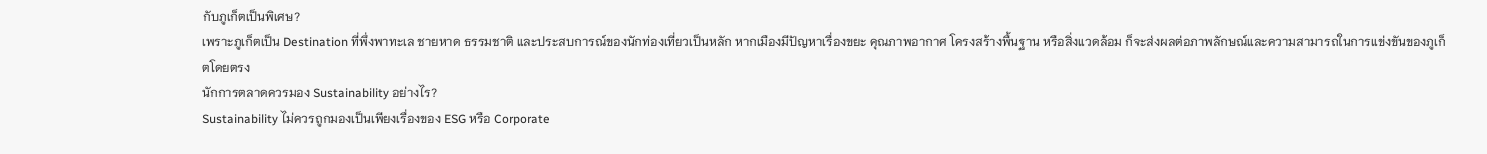กับภูเก็ตเป็นพิเศษ?
เพราะภูเก็ตเป็น Destination ที่พึ่งพาทะเล ชายหาด ธรรมชาติ และประสบการณ์ของนักท่องเที่ยวเป็นหลัก หากเมืองมีปัญหาเรื่องขยะ คุณภาพอากาศ โครงสร้างพื้นฐาน หรือสิ่งแวดล้อม ก็จะส่งผลต่อภาพลักษณ์และความสามารถในการแข่งขันของภูเก็ตโดยตรง
นักการตลาดควรมอง Sustainability อย่างไร?
Sustainability ไม่ควรถูกมองเป็นเพียงเรื่องของ ESG หรือ Corporate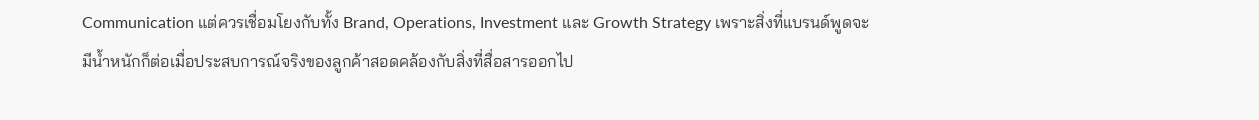Communication แต่ควรเชื่อมโยงกับทั้ง Brand, Operations, Investment และ Growth Strategy เพราะสิ่งที่แบรนด์พูดจะมีน้ำหนักก็ต่อเมื่อประสบการณ์จริงของลูกค้าสอดคล้องกับสิ่งที่สื่อสารออกไป